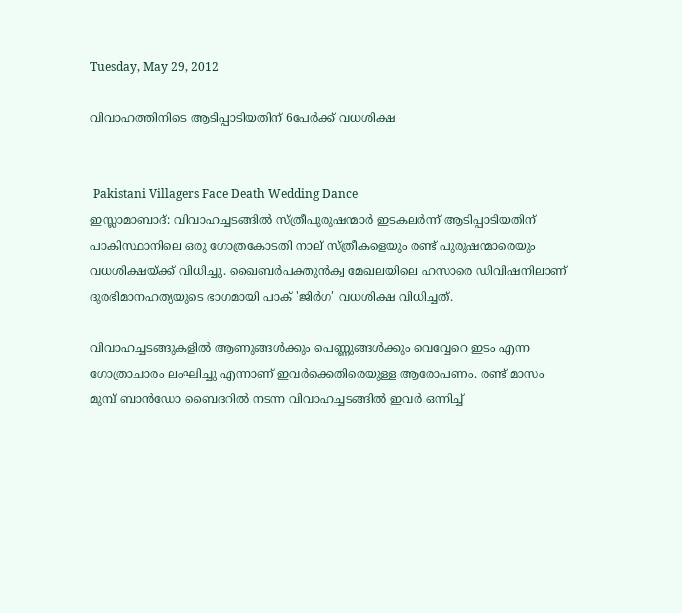Tuesday, May 29, 2012

വിവാഹത്തിനിടെ ആടിപ്പാടിയതിന് 6പേര്‍ക്ക് വധശിക്ഷ


 Pakistani Villagers Face Death Wedding Dance
ഇസ്ലാമാബാദ്: വിവാഹച്ചടങ്ങില്‍ സ്ത്രീപുരുഷന്മാര്‍ ഇടകലര്‍ന്ന് ആടിപ്പാടിയതിന് പാകിസ്ഥാനിലെ ഒരു ഗോത്രകോടതി നാല് സ്ത്രീകളെയും രണ്ട് പുരുഷന്മാരെയും വധശിക്ഷയ്ക്ക് വിധിച്ചു. ഖൈബര്‍പക്തുന്‍ക്വ മേഖലയിലെ ഹസാരെ ഡിവിഷനിലാണ് ദുരഭിമാനഹത്യയുടെ ഭാഗമായി പാക് 'ജിര്‍ഗ' വധശിക്ഷ വിധിച്ചത്.

വിവാഹച്ചടങ്ങുകളില്‍ ആണുങ്ങള്‍ക്കും പെണ്ണുങ്ങള്‍ക്കും വെവ്വേറെ ഇടം എന്ന ഗോത്രാചാരം ലംഘിച്ചു എന്നാണ് ഇവര്‍ക്കെതിരെയുള്ള ആരോപണം. രണ്ട് മാസം മുമ്പ് ബാന്‍ഡോ ബൈദറില്‍ നടന്ന വിവാഹച്ചടങ്ങില്‍ ഇവര്‍ ഒന്നിച്ച്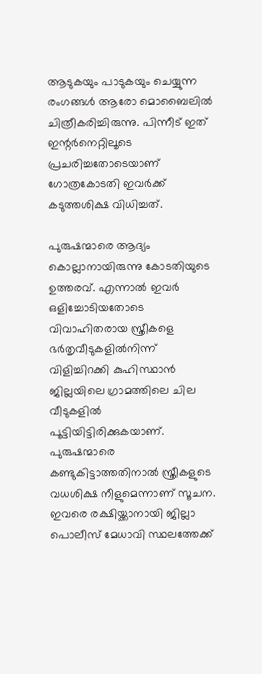ആടുകയും പാടുകയും ചെയ്യുന്ന രംഗങ്ങള്‍ ആരോ മൊബൈലില്‍ ചിത്രീകരിച്ചിരുന്നു. പിന്നീട് ഇത് ഇന്റര്‍നെറ്റിലൂടെ പ്രചരിച്ചതോടെയാണ് ഗോത്രകോടതി ഇവര്‍ക്ക് കടുത്തശിക്ഷ വിധിച്ചത്.

പുരുഷന്മാരെ ആദ്യം കൊല്ലാനായിരുന്നു കോടതിയുടെ ഉത്തരവ്. എന്നാല്‍ ഇവര്‍ ഒളിച്ചോടിയതോടെ വിവാഹിതരായ സ്ത്രീകളെ ഭര്‍തൃവീടുകളില്‍നിന്ന് വിളിച്ചിറക്കി കുഹിസ്ഥാന്‍ ജില്ലയിലെ ഗ്രാമത്തിലെ ചില വീടുകളില്‍ പൂട്ടിയിട്ടിരിക്കുകയാണ്. പുരുഷന്മാരെ കണ്ടുകിട്ടാത്തതിനാല്‍ സ്ത്രീകളുടെ വധശിക്ഷ നീളുമെന്നാണ് സൂചന. ഇവരെ രക്ഷിയ്ക്കാനായി ജില്ലാ പൊലീസ് മേധാവി സ്ഥലത്തേക്ക്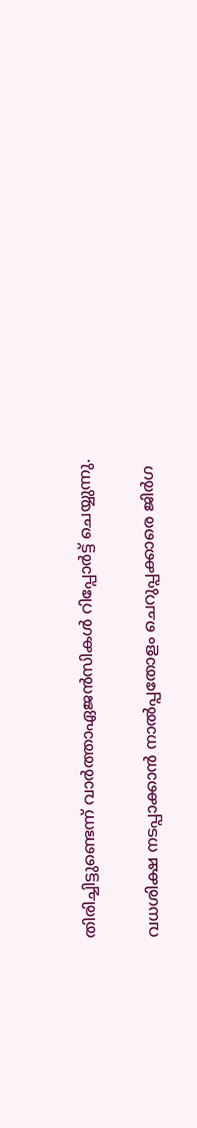തിരിച്ചിട്ടുണ്ടെന്ന് വാര്‍ത്താഏജന്‍സികള്‍ റിപ്പോര്‍ട്ട് ചെയ്യുന്നു.

വധശിക്ഷ നടപ്പാക്കാന്‍ നാല്‍പ്പതോളം ചെറുപ്പക്കാരെ ജിര്‍ഗ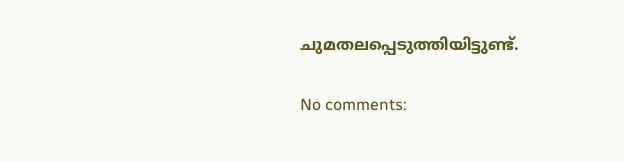ചുമതലപ്പെടുത്തിയിട്ടുണ്ട്.

No comments: